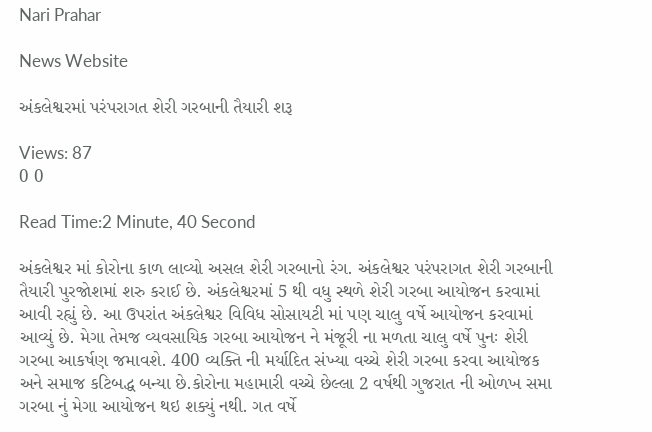Nari Prahar

News Website

અંકલેશ્વરમાં પરંપરાગત શેરી ગરબાની તૈયારી શરૂ

Views: 87
0 0

Read Time:2 Minute, 40 Second

અંકલેશ્વર માં કોરોના કાળ લાવ્યો અસલ શેરી ગરબાનો રંગ. અંકલેશ્વર પરંપરાગત શેરી ગરબાની તૈયારી પુરજોશમાં શરુ કરાઈ છે. અંકલેશ્વરમાં 5 થી વધુ સ્થળે શેરી ગરબા આયોજન કરવામાં આવી રહ્યું છે. આ ઉપરાંત અંકલેશ્વર વિવિધ સોસાયટી માં પણ ચાલુ વર્ષે આયોજન કરવામાં આવ્યું છે. મેગા તેમજ વ્યવસાયિક ગરબા આયોજન ને મંજૂરી ના મળતા ચાલુ વર્ષે પુનઃ શેરી ગરબા આકર્ષણ જમાવશે. 400 વ્યક્તિ ની મર્યાદિત સંખ્યા વચ્ચે શેરી ગરબા કરવા આયોજક અને સમાજ કટિબદ્ધ બન્યા છે.કોરોના મહામારી વચ્ચે છેલ્લા 2 વર્ષથી ગુજરાત ની ઓળખ સમા ગરબા નું મેગા આયોજન થઇ શક્યું નથી. ગત વર્ષે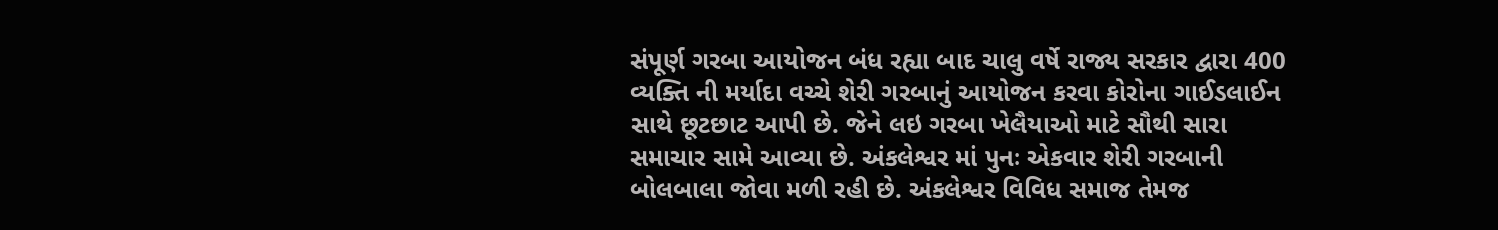સંપૂર્ણ ગરબા આયોજન બંધ રહ્યા બાદ ચાલુ વર્ષે રાજ્ય સરકાર દ્વારા 400 વ્યક્તિ ની મર્યાદા વચ્ચે શેરી ગરબાનું આયોજન કરવા કોરોના ગાઈડલાઈન સાથે છૂટછાટ આપી છે. જેને લઇ ગરબા ખેલૈયાઓ માટે સૌથી સારા સમાચાર સામે આવ્યા છે. અંકલેશ્વર માં પુનઃ એકવાર શેરી ગરબાની બોલબાલા જોવા મળી રહી છે. અંકલેશ્વર વિવિધ સમાજ તેમજ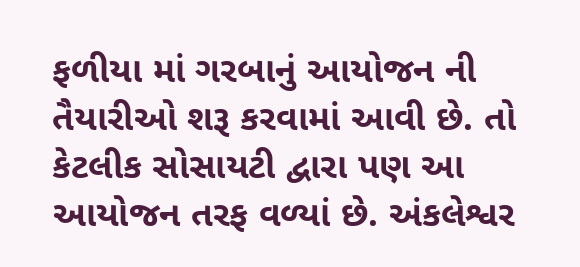ફળીયા માં ગરબાનું આયોજન ની તૈયારીઓ શરૂ કરવામાં આવી છે. તો કેટલીક સોસાયટી દ્વારા પણ આ આયોજન તરફ વળ્યાં છે. અંકલેશ્વર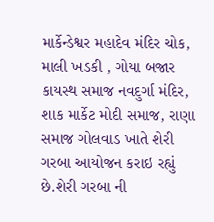માર્કેન્ડેશ્વર મહાદેવ મંદિર ચોક, માલી ખડકી , ગોયા બજાર કાયસ્થ સમાજ નવદુર્ગા મંદિર, શાક માર્કેટ મોદી સમાજ, રાણા સમાજ ગોલવાડ ખાતે શેરી ગરબા આયોજન કરાઇ રહ્યું છે.શેરી ગરબા ની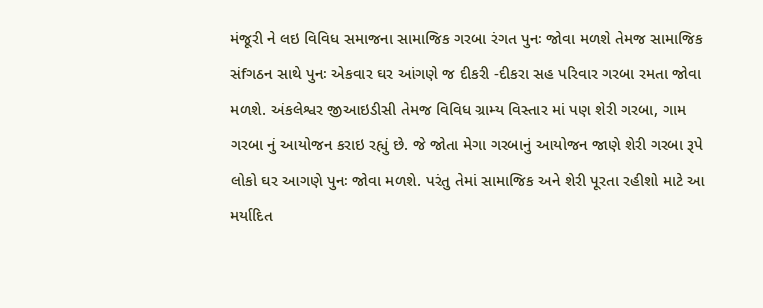મંજૂરી ને લઇ વિવિધ સમાજના સામાજિક ગરબા રંગત પુનઃ જોવા મળશે તેમજ સામાજિક સંfગઠન સાથે પુનઃ એકવાર ઘર આંગણે જ દીકરી -દીકરા સહ પરિવાર ગરબા રમતા જોવા મળશે. અંકલેશ્વર જીઆઇડીસી તેમજ વિવિધ ગ્રામ્ય વિસ્તાર માં પણ શેરી ગરબા, ગામ ગરબા નું આયોજન કરાઇ રહ્યું છે. જે જોતા મેગા ગરબાનું આયોજન જાણે શેરી ગરબા રૂપે લોકો ઘર આગણે પુનઃ જોવા મળશે. પરંતુ તેમાં સામાજિક અને શેરી પૂરતા રહીશો માટે આ મર્યાદિત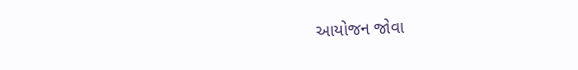આયોજન જોવા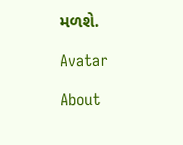મળશે.

Avatar

About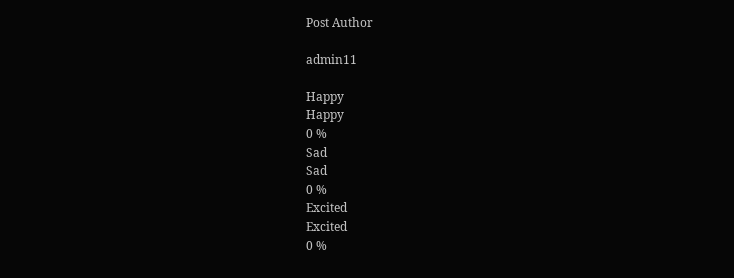Post Author

admin11

Happy
Happy
0 %
Sad
Sad
0 %
Excited
Excited
0 %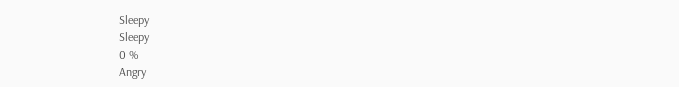Sleepy
Sleepy
0 %
Angry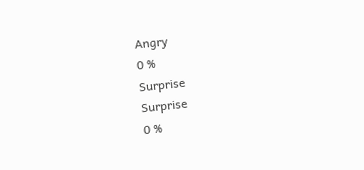Angry
0 %
Surprise
Surprise
0 %